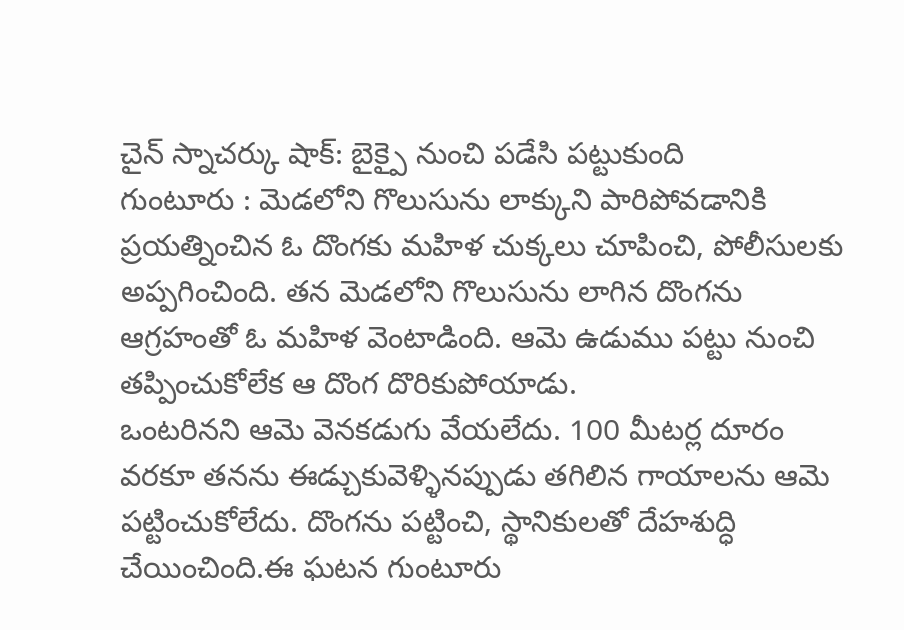చైన్ స్నాచర్కు షాక్: బైక్పై నుంచి పడేసి పట్టుకుంది
గుంటూరు : మెడలోని గొలుసును లాక్కుని పారిపోవడానికి ప్రయత్నించిన ఓ దొంగకు మహిళ చుక్కలు చూపించి, పోలీసులకు అప్పగించింది. తన మెడలోని గొలుసును లాగిన దొంగను ఆగ్రహంతో ఓ మహిళ వెంటాడింది. ఆమె ఉడుము పట్టు నుంచి తప్పించుకోలేక ఆ దొంగ దొరికుపోయాడు.
ఒంటరినని ఆమె వెనకడుగు వేయలేదు. 100 మీటర్ల దూరం వరకూ తనను ఈడ్చుకువెళ్ళినప్పుడు తగిలిన గాయాలను ఆమె పట్టించుకోలేదు. దొంగను పట్టించి, స్థానికులతో దేహశుద్ధి చేయించింది.ఈ ఘటన గుంటూరు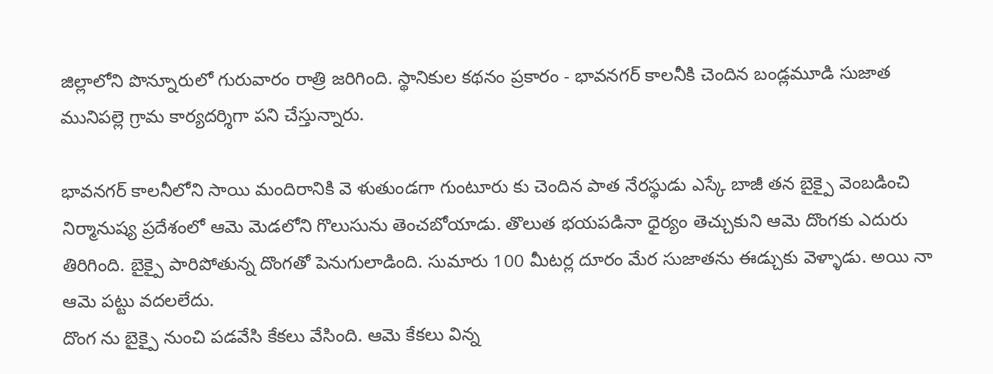జిల్లాలోని పొన్నూరులో గురువారం రాత్రి జరిగింది. స్థానికుల కథనం ప్రకారం - భావనగర్ కాలనీకి చెందిన బండ్లమూడి సుజాత మునిపల్లె గ్రామ కార్యదర్శిగా పని చేస్తున్నారు.

భావనగర్ కాలనీలోని సాయి మందిరానికి వె ళుతుండగా గుంటూరు కు చెందిన పాత నేరస్థుడు ఎస్కే బాజీ తన బైక్పై వెంబడించి నిర్మానుష్య ప్రదేశంలో ఆమె మెడలోని గొలుసును తెంచబోయాడు. తొలుత భయపడినా ధైర్యం తెచ్చుకుని ఆమె దొంగకు ఎదురు తిరిగింది. బైక్పై పారిపోతున్న దొంగతో పెనుగులాడింది. సుమారు 100 మీటర్ల దూరం మేర సుజాతను ఈడ్చుకు వెళ్ళాడు. అయి నా ఆమె పట్టు వదలలేదు.
దొంగ ను బైక్పై నుంచి పడవేసి కేకలు వేసింది. ఆమె కేకలు విన్న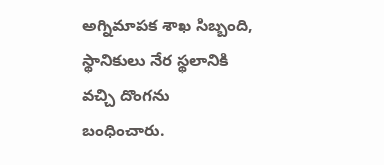అగ్నిమాపక శాఖ సిబ్బంది, స్థానికులు నేర స్థలానికి వచ్చి దొంగను బంధించారు.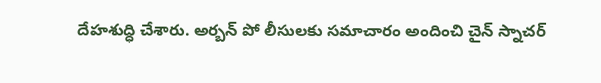దేహశుద్ధి చేశారు. అర్బన్ పో లీసులకు సమాచారం అందించి చైన్ స్నాచర్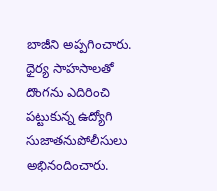బాజీని అప్పగించారు. ధైర్య సాహసాలతో దొంగను ఎదిరించి పట్టుకున్న ఉద్యోగి సుజాతనుపోలీసులు అభినందించారు.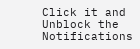Click it and Unblock the Notifications